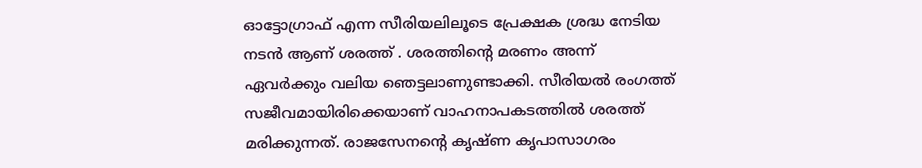ഓട്ടോഗ്രാഫ് എന്ന സീരിയലിലൂടെ പ്രേക്ഷക ശ്രദ്ധ നേടിയ നടൻ ആണ് ശരത്ത് . ശരത്തിന്റെ മരണം അന്ന് ഏവർക്കും വലിയ ഞെട്ടലാണുണ്ടാക്കി. സീരിയൽ രംഗത്ത് സജീവമായിരിക്കെയാണ് വാഹനാപകടത്തിൽ ശരത്ത് മരിക്കുന്നത്. രാജസേനന്റെ കൃഷ്ണ കൃപാസാഗരം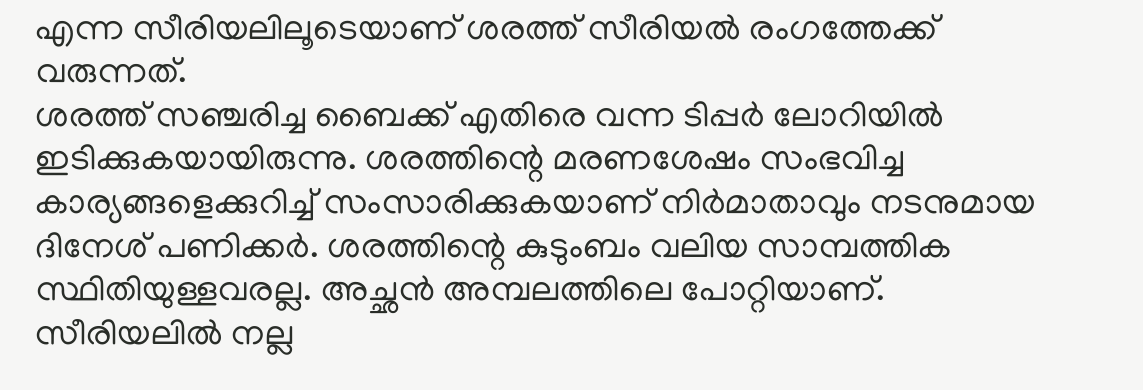എന്ന സീരിയലിലൂടെയാണ് ശരത്ത് സീരിയൽ രംഗത്തേക്ക് വരുന്നത്.
ശരത്ത് സഞ്ചരിച്ച ബൈക്ക് എതിരെ വന്ന ടിപ്പർ ലോറിയിൽ ഇടിക്കുകയായിരുന്നു. ശരത്തിന്റെ മരണശേഷം സംഭവിച്ച കാര്യങ്ങളെക്കുറിച്ച് സംസാരിക്കുകയാണ് നിർമാതാവും നടനുമായ ദിനേശ് പണിക്കർ. ശരത്തിന്റെ കുടുംബം വലിയ സാമ്പത്തിക സ്ഥിതിയുള്ളവരല്ല. അച്ഛൻ അമ്പലത്തിലെ പോറ്റിയാണ്. സീരിയലിൽ നല്ല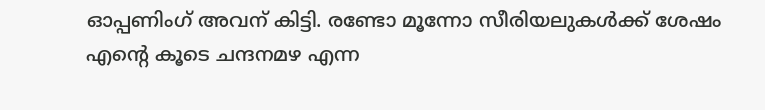ഓപ്പണിംഗ് അവന് കിട്ടി. രണ്ടോ മൂന്നോ സീരിയലുകൾക്ക് ശേഷം എന്റെ കൂടെ ചന്ദനമഴ എന്ന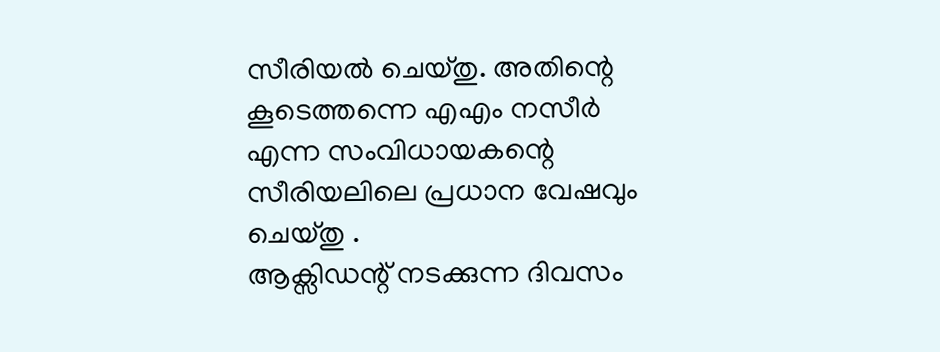സീരിയൽ ചെയ്തു. അതിന്റെ കൂടെത്തന്നെ എഎം നസീർ എന്ന സംവിധായകന്റെ സീരിയലിലെ പ്രധാന വേഷവും ചെയ്തു .
ആക്സിഡന്റ് നടക്കുന്ന ദിവസം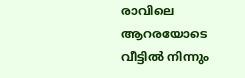രാവിലെ ആറരയോടെ വീട്ടിൽ നിന്നും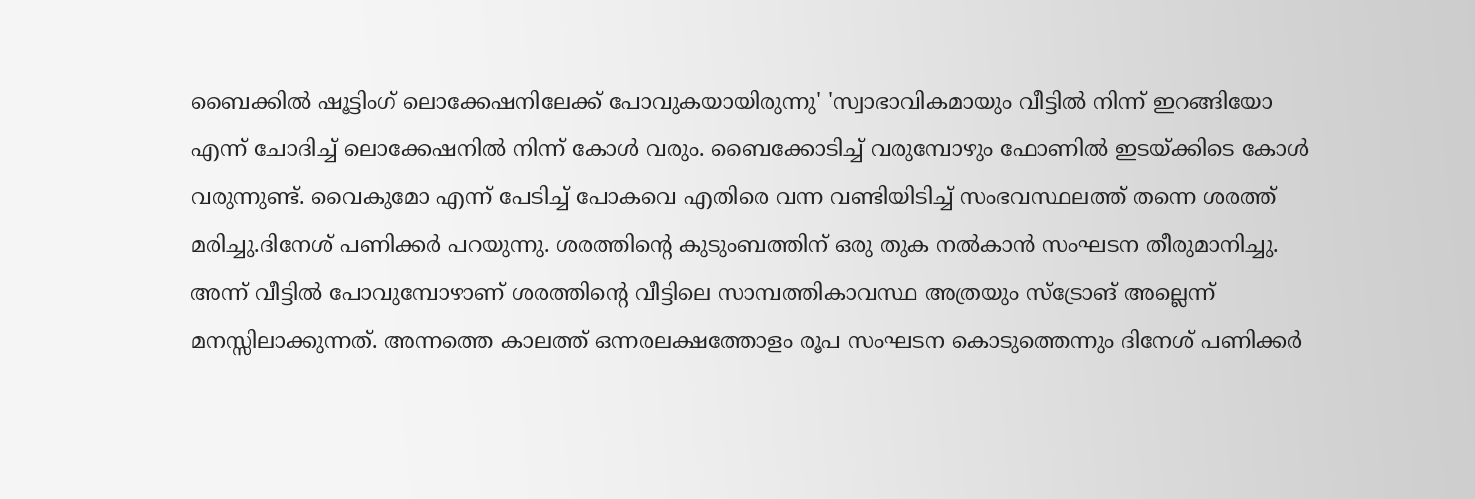ബൈക്കിൽ ഷൂട്ടിംഗ് ലൊക്കേഷനിലേക്ക് പോവുകയായിരുന്നു' 'സ്വാഭാവികമായും വീട്ടിൽ നിന്ന് ഇറങ്ങിയോ എന്ന് ചോദിച്ച് ലൊക്കേഷനിൽ നിന്ന് കോൾ വരും. ബൈക്കോടിച്ച് വരുമ്പോഴും ഫോണിൽ ഇടയ്ക്കിടെ കോൾ വരുന്നുണ്ട്. വൈകുമോ എന്ന് പേടിച്ച് പോകവെ എതിരെ വന്ന വണ്ടിയിടിച്ച് സംഭവസ്ഥലത്ത് തന്നെ ശരത്ത് മരിച്ചു.ദിനേശ് പണിക്കർ പറയുന്നു. ശരത്തിന്റെ കുടുംബത്തിന് ഒരു തുക നൽകാൻ സംഘടന തീരുമാനിച്ചു.
അന്ന് വീട്ടിൽ പോവുമ്പോഴാണ് ശരത്തിന്റെ വീട്ടിലെ സാമ്പത്തികാവസ്ഥ അത്രയും സ്ട്രോങ് അല്ലെന്ന് മനസ്സിലാക്കുന്നത്. അന്നത്തെ കാലത്ത് ഒന്നരലക്ഷത്തോളം രൂപ സംഘടന കൊടുത്തെന്നും ദിനേശ് പണിക്കർ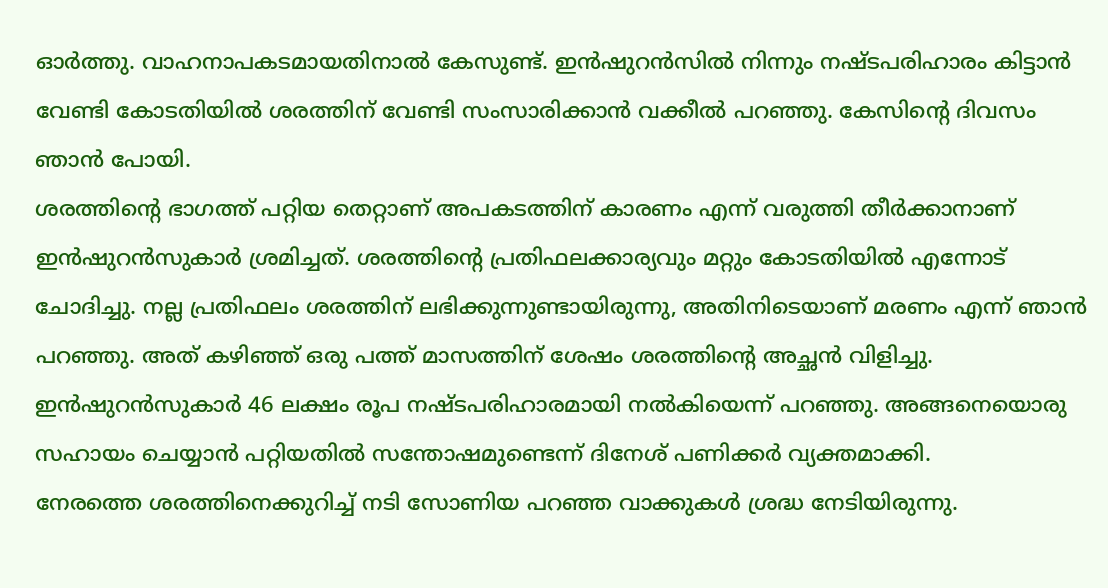ഓർത്തു. വാഹനാപകടമായതിനാൽ കേസുണ്ട്. ഇൻഷുറൻസിൽ നിന്നും നഷ്ടപരിഹാരം കിട്ടാൻ വേണ്ടി കോടതിയിൽ ശരത്തിന് വേണ്ടി സംസാരിക്കാൻ വക്കീൽ പറഞ്ഞു. കേസിന്റെ ദിവസം ഞാൻ പോയി.
ശരത്തിന്റെ ഭാഗത്ത് പറ്റിയ തെറ്റാണ് അപകടത്തിന് കാരണം എന്ന് വരുത്തി തീർക്കാനാണ് ഇൻഷുറൻസുകാർ ശ്രമിച്ചത്. ശരത്തിന്റെ പ്രതിഫലക്കാര്യവും മറ്റും കോടതിയിൽ എന്നോട് ചോദിച്ചു. നല്ല പ്രതിഫലം ശരത്തിന് ലഭിക്കുന്നുണ്ടായിരുന്നു, അതിനിടെയാണ് മരണം എന്ന് ഞാൻ പറഞ്ഞു. അത് കഴിഞ്ഞ് ഒരു പത്ത് മാസത്തിന് ശേഷം ശരത്തിന്റെ അച്ഛൻ വിളിച്ചു. ഇൻഷുറൻസുകാർ 46 ലക്ഷം രൂപ നഷ്ടപരിഹാരമായി നൽകിയെന്ന് പറഞ്ഞു. അങ്ങനെയൊരു സഹായം ചെയ്യാൻ പറ്റിയതിൽ സന്തോഷമുണ്ടെന്ന് ദിനേശ് പണിക്കർ വ്യക്തമാക്കി.
നേരത്തെ ശരത്തിനെക്കുറിച്ച് നടി സോണിയ പറഞ്ഞ വാക്കുകൾ ശ്രദ്ധ നേടിയിരുന്നു.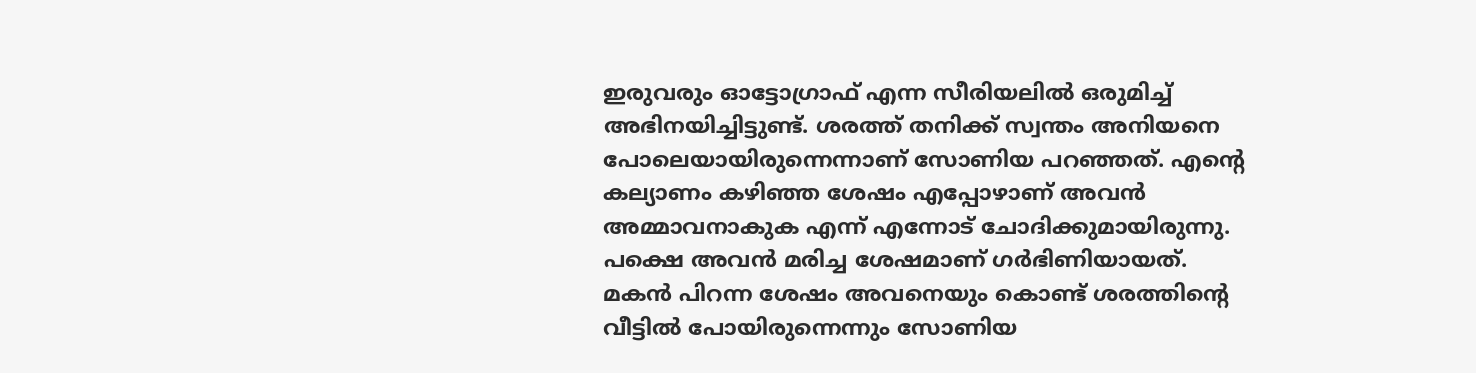ഇരുവരും ഓട്ടോഗ്രാഫ് എന്ന സീരിയലിൽ ഒരുമിച്ച് അഭിനയിച്ചിട്ടുണ്ട്. ശരത്ത് തനിക്ക് സ്വന്തം അനിയനെ പോലെയായിരുന്നെന്നാണ് സോണിയ പറഞ്ഞത്. എന്റെ കല്യാണം കഴിഞ്ഞ ശേഷം എപ്പോഴാണ് അവൻ അമ്മാവനാകുക എന്ന് എന്നോട് ചോദിക്കുമായിരുന്നു. പക്ഷെ അവൻ മരിച്ച ശേഷമാണ് ഗർഭിണിയായത്. മകൻ പിറന്ന ശേഷം അവനെയും കൊണ്ട് ശരത്തിന്റെ വീട്ടിൽ പോയിരുന്നെന്നും സോണിയ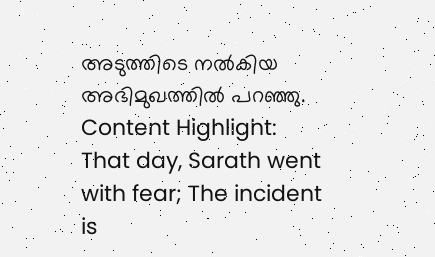അടുത്തിടെ നൽകിയ അഭിമുഖത്തിൽ പറഞ്ഞു.
Content Highlight: That day, Sarath went with fear; The incident is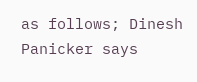as follows; Dinesh Panicker says